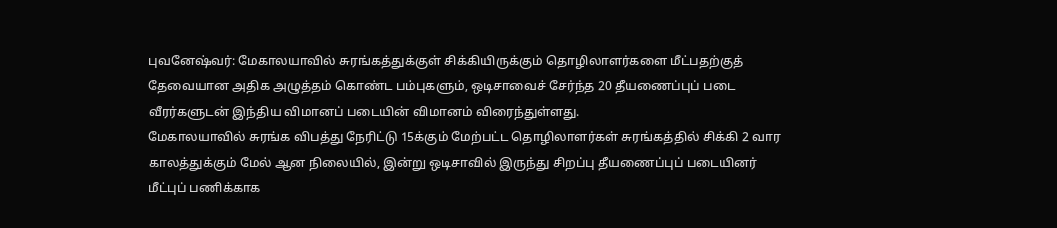புவனேஷ்வர்: மேகாலயாவில் சுரங்கத்துக்குள் சிக்கியிருக்கும் தொழிலாளர்களை மீட்பதற்குத் தேவையான அதிக அழுத்தம் கொண்ட பம்புகளும், ஒடிசாவைச் சேர்ந்த 20 தீயணைப்புப் படை வீரர்களுடன் இந்திய விமானப் படையின் விமானம் விரைந்துள்ளது.
மேகாலயாவில் சுரங்க விபத்து நேரிட்டு 15க்கும் மேற்பட்ட தொழிலாளர்கள் சுரங்கத்தில் சிக்கி 2 வார காலத்துக்கும் மேல் ஆன நிலையில், இன்று ஒடிசாவில் இருந்து சிறப்பு தீயணைப்புப் படையினர் மீட்புப் பணிக்காக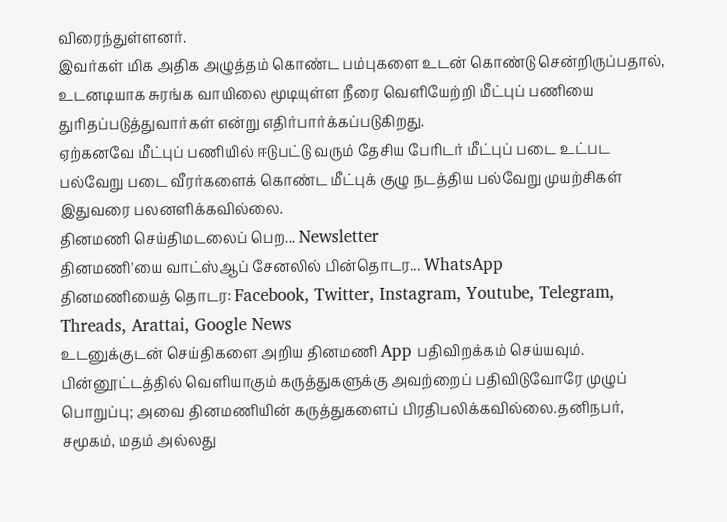விரைந்துள்ளனர்.
இவர்கள் மிக அதிக அழுத்தம் கொண்ட பம்புகளை உடன் கொண்டு சென்றிருப்பதால், உடனடியாக சுரங்க வாயிலை மூடியுள்ள நீரை வெளியேற்றி மீட்புப் பணியை துரிதப்படுத்துவார்கள் என்று எதிர்பார்க்கப்படுகிறது.
ஏற்கனவே மீட்புப் பணியில் ஈடுபட்டு வரும் தேசிய பேரிடர் மீட்புப் படை உட்பட பல்வேறு படை வீரர்களைக் கொண்ட மீட்புக் குழு நடத்திய பல்வேறு முயற்சிகள் இதுவரை பலனளிக்கவில்லை.
தினமணி செய்திமடலைப் பெற... Newsletter
தினமணி'யை வாட்ஸ்ஆப் சேனலில் பின்தொடர... WhatsApp
தினமணியைத் தொடர: Facebook, Twitter, Instagram, Youtube, Telegram, Threads, Arattai, Google News
உடனுக்குடன் செய்திகளை அறிய தினமணி App பதிவிறக்கம் செய்யவும்.
பின்னூட்டத்தில் வெளியாகும் கருத்துகளுக்கு அவற்றைப் பதிவிடுவோரே முழுப் பொறுப்பு; அவை தினமணியின் கருத்துகளைப் பிரதிபலிக்கவில்லை.தனிநபர், சமூகம், மதம் அல்லது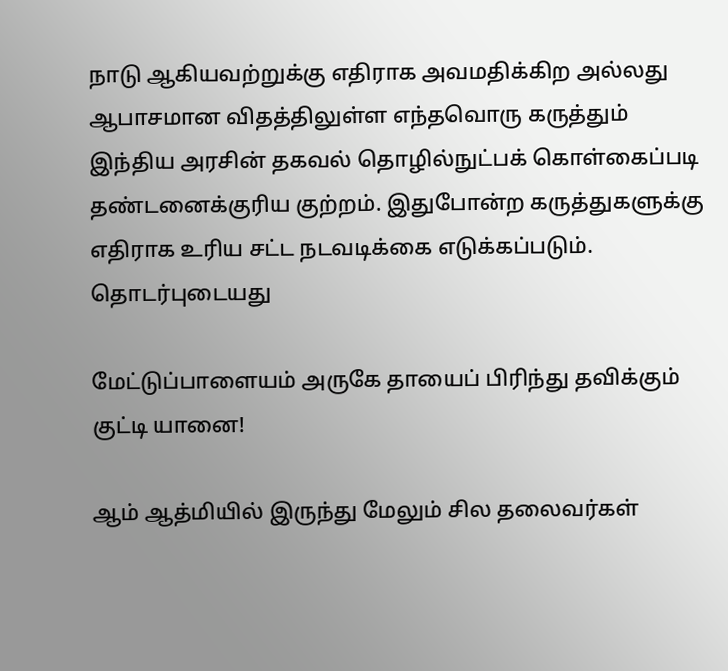நாடு ஆகியவற்றுக்கு எதிராக அவமதிக்கிற அல்லது ஆபாசமான விதத்திலுள்ள எந்தவொரு கருத்தும் இந்திய அரசின் தகவல் தொழில்நுட்பக் கொள்கைப்படி தண்டனைக்குரிய குற்றம். இதுபோன்ற கருத்துகளுக்கு எதிராக உரிய சட்ட நடவடிக்கை எடுக்கப்படும்.
தொடர்புடையது

மேட்டுப்பாளையம் அருகே தாயைப் பிரிந்து தவிக்கும் குட்டி யானை!

ஆம் ஆத்மியில் இருந்து மேலும் சில தலைவர்கள்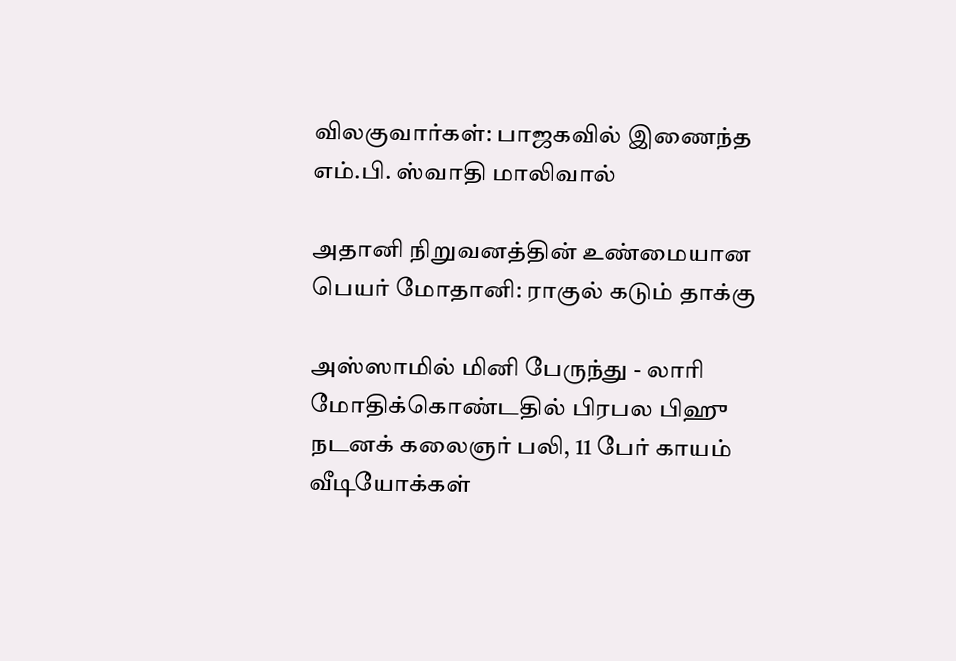விலகுவார்கள்: பாஜகவில் இணைந்த எம்.பி. ஸ்வாதி மாலிவால்

அதானி நிறுவனத்தின் உண்மையான பெயர் மோதானி: ராகுல் கடும் தாக்கு

அஸ்ஸாமில் மினி பேருந்து - லாரி மோதிக்கொண்டதில் பிரபல பிஹு நடனக் கலைஞர் பலி, 11 பேர் காயம்
வீடியோக்கள்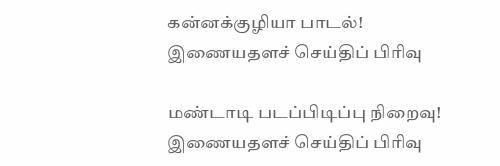கன்னக்குழியா பாடல்!
இணையதளச் செய்திப் பிரிவு

மண்டாடி படப்பிடிப்பு நிறைவு!
இணையதளச் செய்திப் பிரிவு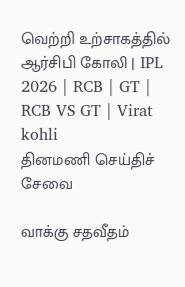வெற்றி உற்சாகத்தில் ஆர்சிபி கோலி | IPL 2026 | RCB | GT | RCB VS GT | Virat kohli
தினமணி செய்திச் சேவை

வாக்கு சதவீதம்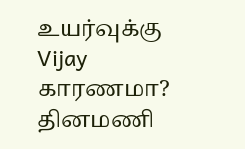உயர்வுக்கு Vijay காரணமா?
தினமணி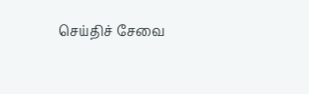செய்திச் சேவை